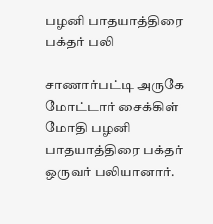பழனி பாதயாத்திரை பக்தர் பலி

சாணார்பட்டி அருகே மோட்டார் சைக்கிள் மோதி பழனி பாதயாத்திரை பக்தர் ஒருவர் பலியானார்.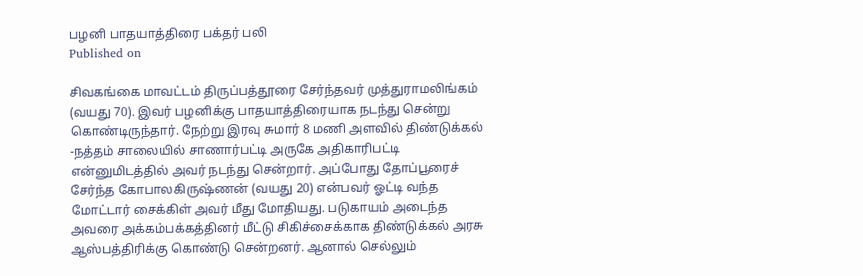பழனி பாதயாத்திரை பக்தர் பலி
Published on

சிவகங்கை மாவட்டம் திருப்பத்தூரை சேர்ந்தவர் முத்துராமலிங்கம் (வயது 70). இவர் பழனிக்கு பாதயாத்திரையாக நடந்து சென்று கொண்டிருந்தார். நேற்று இரவு சுமார் 8 மணி அளவில் திண்டுக்கல் -நத்தம் சாலையில் சாணார்பட்டி அருகே அதிகாரிபட்டி என்னுமிடத்தில் அவர் நடந்து சென்றார். அப்போது தோப்பூரைச் சேர்ந்த கோபாலகிருஷ்ணன் (வயது 20) என்பவர் ஓட்டி வந்த மோட்டார் சைக்கிள் அவர் மீது மோதியது. படுகாயம் அடைந்த அவரை அக்கம்பக்கத்தினர் மீட்டு சிகிச்சைக்காக திண்டுக்கல் அரசு ஆஸ்பத்திரிக்கு கொண்டு சென்றனர். ஆனால் செல்லும்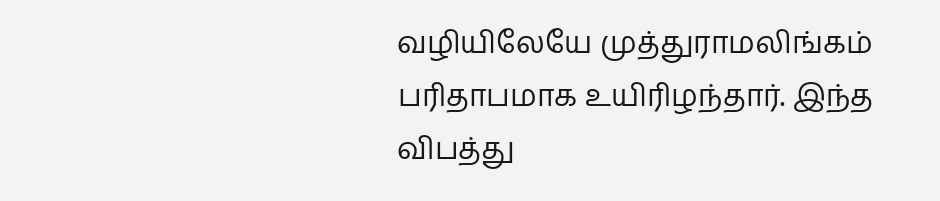வழியிலேயே முத்துராமலிங்கம் பரிதாபமாக உயிரிழந்தார். இந்த விபத்து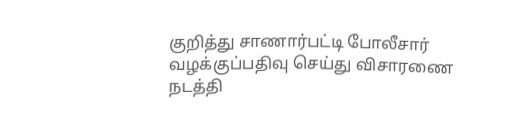குறித்து சாணார்பட்டி போலீசார் வழக்குப்பதிவு செய்து விசாரணை நடத்தி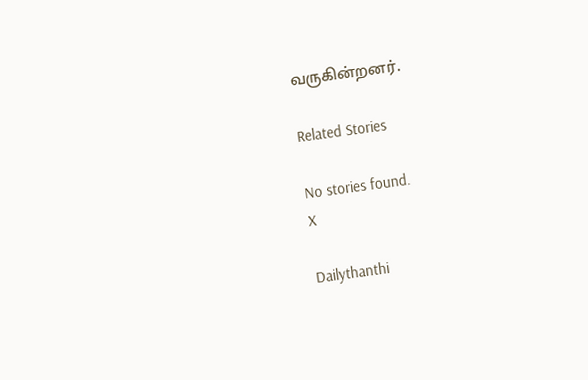வருகின்றனர்.

Related Stories

No stories found.
X

Dailythanthi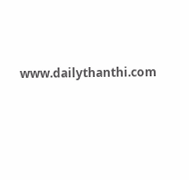www.dailythanthi.com